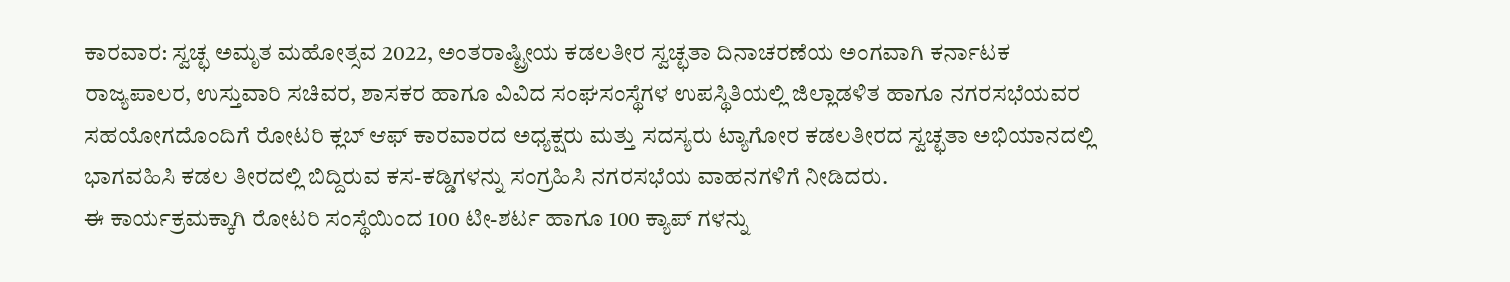ಕಾರವಾರ: ಸ್ವಚ್ಛ ಅಮೃತ ಮಹೋತ್ಸವ 2022, ಅಂತರಾಷ್ಟ್ರೀಯ ಕಡಲತೀರ ಸ್ವಚ್ಛತಾ ದಿನಾಚರಣೆಯ ಅಂಗವಾಗಿ ಕರ್ನಾಟಕ ರಾಜ್ಯಪಾಲರ, ಉಸ್ತುವಾರಿ ಸಚಿವರ, ಶಾಸಕರ ಹಾಗೂ ವಿವಿದ ಸಂಘಸಂಸ್ಥೆಗಳ ಉಪಸ್ಥಿತಿಯಲ್ಲಿ ಜಿಲ್ಲಾಡಳಿತ ಹಾಗೂ ನಗರಸಭೆಯವರ ಸಹಯೋಗದೊಂದಿಗೆ ರೋಟರಿ ಕ್ಲಬ್ ಆಫ್ ಕಾರವಾರದ ಅಧ್ಯಕ್ಷರು ಮತ್ತು ಸದಸ್ಯರು ಟ್ಯಾಗೋರ ಕಡಲತೀರದ ಸ್ವಚ್ಛತಾ ಅಭಿಯಾನದಲ್ಲಿ ಭಾಗವಹಿಸಿ ಕಡಲ ತೀರದಲ್ಲಿ ಬಿದ್ದಿರುವ ಕಸ-ಕಡ್ಡಿಗಳನ್ನು ಸಂಗ್ರಹಿಸಿ ನಗರಸಭೆಯ ವಾಹನಗಳಿಗೆ ನೀಡಿದರು.
ಈ ಕಾರ್ಯಕ್ರಮಕ್ಕಾಗಿ ರೋಟರಿ ಸಂಸ್ಥೆಯಿಂದ 100 ಟೀ-ಶರ್ಟ ಹಾಗೂ 100 ಕ್ಯಾಪ್ ಗಳನ್ನು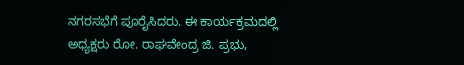ನಗರಸಭೆಗೆ ಪೂರೈಸಿದರು. ಈ ಕಾರ್ಯಕ್ರಮದಲ್ಲಿ ಅಧ್ಯಕ್ಷರು ರೋ. ರಾಘವೇಂದ್ರ ಜಿ. ಪ್ರಭು,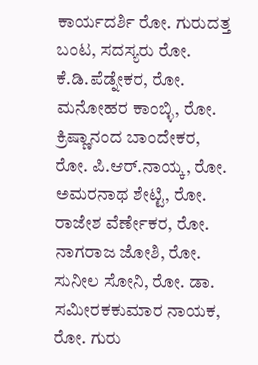ಕಾರ್ಯದರ್ಶಿ ರೋ. ಗುರುದತ್ತ ಬಂಟ, ಸದಸ್ಯರು ರೋ. ಕೆ.ಡಿ.ಪೆಡ್ನೇಕರ, ರೋ. ಮನೋಹರ ಕಾಂಬ್ಳಿ, ರೋ. ಕ್ರಿಷ್ಣಾನಂದ ಬಾಂದೇಕರ, ರೋ. ಪಿ.ಆರ್.ನಾಯ್ಕ, ರೋ. ಅಮರನಾಥ ಶೇಟ್ಟಿ, ರೋ. ರಾಜೇಶ ವೆರ್ಣೇಕರ, ರೋ. ನಾಗರಾಜ ಜೋಶಿ, ರೋ. ಸುನೀಲ ಸೋನಿ, ರೋ. ಡಾ. ಸಮೀರಕಕುಮಾರ ನಾಯಕ, ರೋ. ಗುರು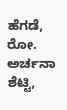ಹೆಗಡೆ, ರೋ. ಅರ್ಚನಾ ಶೆಟ್ಟಿ,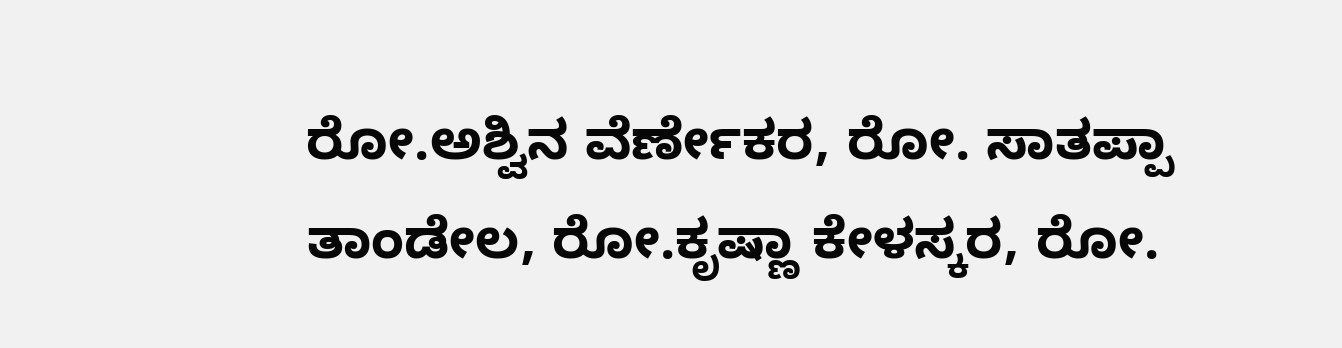ರೋ.ಅಶ್ವಿನ ವೆರ್ಣೇಕರ, ರೋ. ಸಾತಪ್ಪಾ ತಾಂಡೇಲ, ರೋ.ಕೃಷ್ಣಾ ಕೇಳಸ್ಕರ, ರೋ.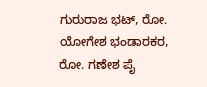ಗುರುರಾಜ ಭಟ್, ರೋ. ಯೋಗೇಶ ಭಂಡಾರಕರ, ರೋ. ಗಣೇಶ ಪೈ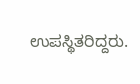ಉಪಸ್ಥಿತರಿದ್ದರು.